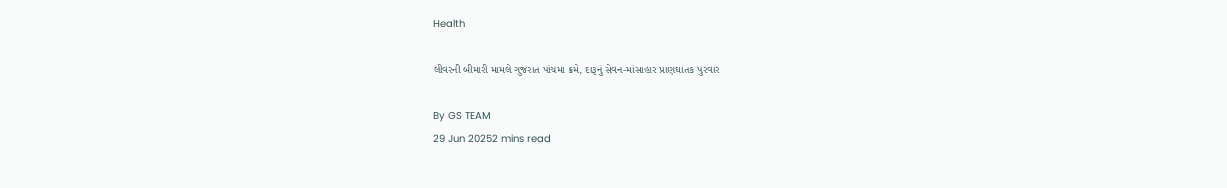Health

લીવરની બીમારી મામલે ગુજરાત પાંચમા ક્રમે, દારૂનું સેવન-માંસાહાર પ્રાણઘાતક પુરવાર

By GS TEAM
29 Jun 20252 mins read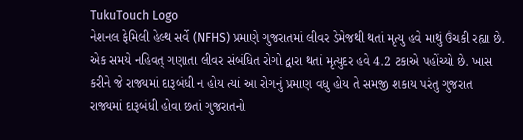TukuTouch Logo
નેશનલ ફેમિલી હેલ્થ સર્વે (NFHS) પ્રમાણે ગુજરાતમાં લીવર ડેમેજથી થતાં મૃત્યુ હવે માથું ઉંચકી રહ્યા છે. એક સમયે નહિવત્ ગણાતા લીવર સંબંધિત રોગો દ્વારા થતાં મૃત્યુદર હવે 4.2 ટકાએ પહોંચ્યો છે. ખાસ કરીને જે રાજ્યમાં દારૂબંધી ન હોય ત્યાં આ રોગનું પ્રમાણ વધુ હોય તે સમજી શકાય પરંતુ ગુજરાત રાજ્યમાં દારૂબંધી હોવા છતાં ગુજરાતનો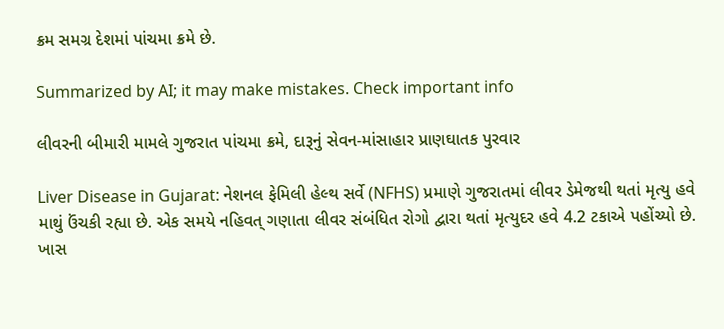ક્રમ સમગ્ર દેશમાં પાંચમા ક્રમે છે.

Summarized by AI; it may make mistakes. Check important info

લીવરની બીમારી મામલે ગુજરાત પાંચમા ક્રમે, દારૂનું સેવન-માંસાહાર પ્રાણઘાતક પુરવાર

Liver Disease in Gujarat: નેશનલ ફેમિલી હેલ્થ સર્વે (NFHS) પ્રમાણે ગુજરાતમાં લીવર ડેમેજથી થતાં મૃત્યુ હવે માથું ઉંચકી રહ્યા છે. એક સમયે નહિવત્ ગણાતા લીવર સંબંધિત રોગો દ્વારા થતાં મૃત્યુદર હવે 4.2 ટકાએ પહોંચ્યો છે. ખાસ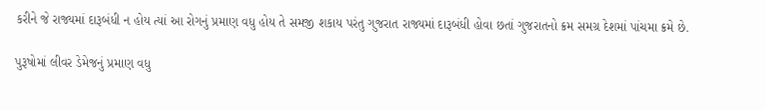કરીને જે રાજ્યમાં દારૂબંધી ન હોય ત્યાં આ રોગનું પ્રમાણ વધુ હોય તે સમજી શકાય પરંતુ ગુજરાત રાજ્યમાં દારૂબંધી હોવા છતાં ગુજરાતનો ક્રમ સમગ્ર દેશમાં પાંચમા ક્રમે છે.

પુરૂષોમાં લીવર ડેમેજનું પ્રમાણ વધુ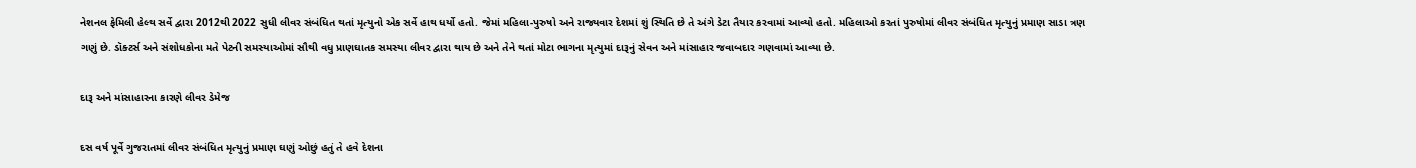નેશનલ ફેમિલી હેલ્થ સર્વે દ્વારા 2012થી 2022 સુધી લીવર સંબંધિત થતાં મૃત્યુનો એક સર્વે હાથ ધર્યો હતો. જેમાં મહિલા-પુરુષો અને રાજ્યવાર દેશમાં શું સ્થિતિ છે તે અંગે ડેટા તૈયાર કરવામાં આવ્યો હતો. મહિલાઓ કરતાં પુરુષોમાં લીવર સંબંધિત મૃત્યુનું પ્રમાણ સાડા ત્રણ ગણું છે. ડૉક્ટર્સ અને સંશોધકોના મતે પેટની સમસ્યાઓમાં સૌથી વધુ પ્રાણઘાતક સમસ્યા લીવર દ્વારા થાય છે અને તેને થતાં મોટા ભાગના મૃત્યુમાં દારૂનું સેવન અને માંસાહાર જવાબદાર ગણવામાં આવ્યા છે.

દારૂ અને માંસાહારના કારણે લીવર ડેમેજ

દસ વર્ષ પૂર્વે ગુજરાતમાં લીવર સંબંધિત મૃત્યુનું પ્રમાણ ઘણું ઓછું હતું તે હવે દેશના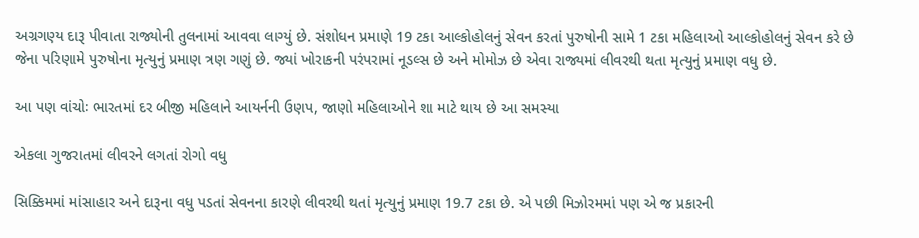અગ્રગણ્ય દારૂ પીવાતા રાજ્યોની તુલનામાં આવવા લાગ્યું છે. સંશોધન પ્રમાણે 19 ટકા આલ્કોહોલનું સેવન કરતાં પુરુષોની સામે 1 ટકા મહિલાઓ આલ્કોહોલનું સેવન કરે છે જેના પરિણામે પુરુષોના મૃત્યુનું પ્રમાણ ત્રણ ગણું છે. જ્યાં ખોરાકની પરંપરામાં નૂડલ્સ છે અને મોમોઝ છે એવા રાજ્યમાં લીવરથી થતા મૃત્યુનું પ્રમાણ વધુ છે.

આ પણ વાંચોઃ ભારતમાં દર બીજી મહિલાને આયર્નની ઉણપ, જાણો મહિલાઓને શા માટે થાય છે આ સમસ્યા

એકલા ગુજરાતમાં લીવરને લગતાં રોગો વધુ

સિક્કિમમાં માંસાહાર અને દારૂના વધુ પડતાં સેવનના કારણે લીવરથી થતાં મૃત્યુનું પ્રમાણ 19.7 ટકા છે. એ પછી મિઝોરમમાં પણ એ જ પ્રકારની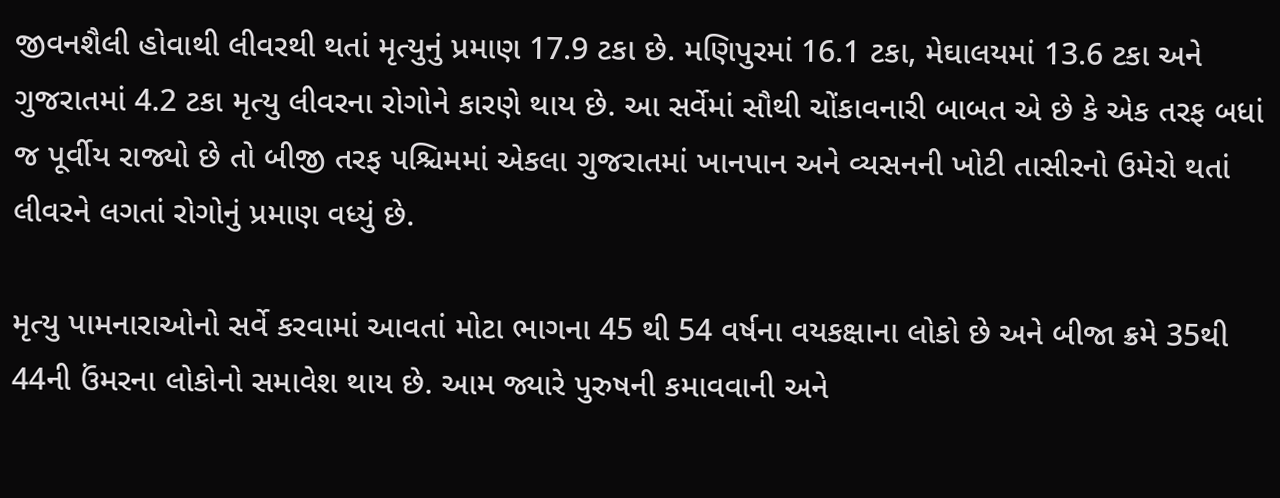જીવનશૈલી હોવાથી લીવરથી થતાં મૃત્યુનું પ્રમાણ 17.9 ટકા છે. મણિપુરમાં 16.1 ટકા, મેઘાલયમાં 13.6 ટકા અને ગુજરાતમાં 4.2 ટકા મૃત્યુ લીવરના રોગોને કારણે થાય છે. આ સર્વેમાં સૌથી ચોંકાવનારી બાબત એ છે કે એક તરફ બધાં જ પૂર્વીય રાજ્યો છે તો બીજી તરફ પશ્ચિમમાં એકલા ગુજરાતમાં ખાનપાન અને વ્યસનની ખોટી તાસીરનો ઉમેરો થતાં લીવરને લગતાં રોગોનું પ્રમાણ વધ્યું છે.

મૃત્યુ પામનારાઓનો સર્વે કરવામાં આવતાં મોટા ભાગના 45 થી 54 વર્ષના વયકક્ષાના લોકો છે અને બીજા ક્રમે 35થી 44ની ઉંમરના લોકોનો સમાવેશ થાય છે. આમ જ્યારે પુરુષની કમાવવાની અને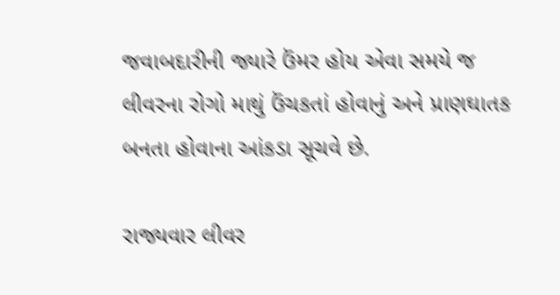જવાબદારીની જ્યારે ઉંમર હોય એવા સમયે જ લીવરના રોગો માથું ઉંચકતાં હોવાનું અને પ્રાણઘાતક બનતા હોવાના આંકડા સૂચવે છે.

રાજ્યવાર લીવર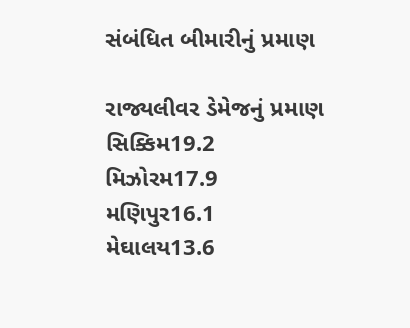સંબંધિત બીમારીનું પ્રમાણ

રાજ્યલીવર ડેમેજનું પ્રમાણ
સિક્કિમ19.2
મિઝોરમ17.9
મણિપુર16.1
મેઘાલય13.6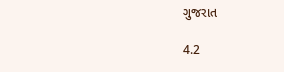ગુજરાત

4.2